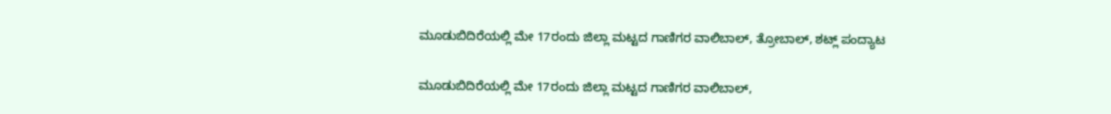ಮೂಡುಬಿದಿರೆಯಲ್ಲಿ ಮೇ 17ರಂದು ಜಿಲ್ಲಾ ಮಟ್ಟದ ಗಾಣಿಗರ ವಾಲಿಬಾಲ್, ತ್ರೋಬಾಲ್, ಶಟ್ಲ್ ಪಂದ್ಯಾಟ

ಮೂಡುಬಿದಿರೆಯಲ್ಲಿ ಮೇ 17ರಂದು ಜಿಲ್ಲಾ ಮಟ್ಟದ ಗಾಣಿಗರ ವಾಲಿಬಾಲ್,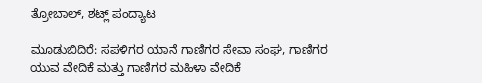ತ್ರೋಬಾಲ್, ಶಟ್ಲ್ ಪಂದ್ಯಾಟ

ಮೂಡುಬಿದಿರೆ: ಸಪಳಿಗರ ಯಾನೆ ಗಾಣಿಗರ ಸೇವಾ ಸಂಘ, ಗಾಣಿಗರ ಯುವ ವೇದಿಕೆ ಮತ್ತು ಗಾಣಿಗರ ಮಹಿಳಾ ವೇದಿಕೆ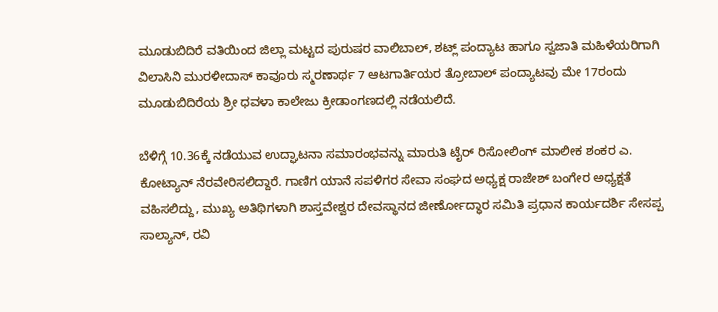ಮೂಡುಬಿದಿರೆ ವತಿಯಿಂದ ಜಿಲ್ಲಾ ಮಟ್ಟದ ಪುರುಷರ ವಾಲಿಬಾಲ್, ಶಟ್ಲ್ ಪಂದ್ಯಾಟ ಹಾಗೂ ಸ್ವಜಾತಿ ಮಹಿಳೆಯರಿಗಾಗಿ ವಿಲಾಸಿನಿ ಮುರಳೀದಾಸ್ ಕಾವೂರು ಸ್ಮರಣಾರ್ಥ 7 ಆಟಗಾರ್ತಿಯರ ತ್ರೋಬಾಲ್ ಪಂದ್ಯಾಟವು ಮೇ 17ರಂದು ಮೂಡುಬಿದಿರೆಯ ಶ್ರೀ ಧವಳಾ ಕಾಲೇಜು ಕ್ರೀಡಾಂಗಣದಲ್ಲಿ ನಡೆಯಲಿದೆ.

ಬೆಳಿಗ್ಗೆ 10.36ಕ್ಕೆ ನಡೆಯುವ ಉದ್ಘಾಟನಾ ಸಮಾರಂಭವನ್ನು ಮಾರುತಿ ಟೈರ್ ರಿಸೋಲಿಂಗ್ ಮಾಲೀಕ ಶಂಕರ ಎ. ಕೋಟ್ಯಾನ್ ನೆರವೇರಿಸಲಿದ್ದಾರೆ. ಗಾಣಿಗ ಯಾನೆ ಸಪಳಿಗರ ಸೇವಾ ಸಂಘದ ಅಧ್ಯಕ್ಷ ರಾಜೇಶ್ ಬಂಗೇರ ಅಧ್ಯಕ್ಷತೆ ವಹಿಸಲಿದ್ದು, ಮುಖ್ಯ ಅತಿಥಿಗಳಾಗಿ ಶಾಸ್ತವೇಶ್ವರ ದೇವಸ್ಥಾನದ ಜೀರ್ಣೋದ್ಧಾರ ಸಮಿತಿ ಪ್ರಧಾನ ಕಾರ್ಯದರ್ಶಿ ಸೇಸಪ್ಪ ಸಾಲ್ಯಾನ್, ರವಿ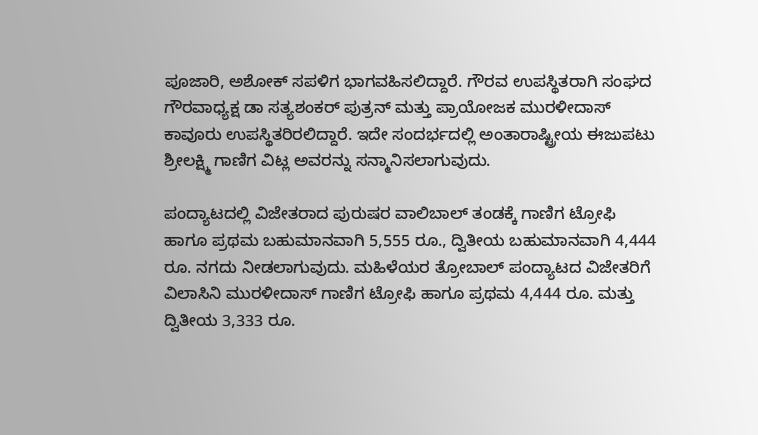ಪೂಜಾರಿ, ಅಶೋಕ್ ಸಪಳಿಗ ಭಾಗವಹಿಸಲಿದ್ದಾರೆ. ಗೌರವ ಉಪಸ್ಥಿತರಾಗಿ ಸಂಘದ ಗೌರವಾಧ್ಯಕ್ಷ ಡಾ ಸತ್ಯಶಂಕರ್ ಪುತ್ರನ್ ಮತ್ತು ಪ್ರಾಯೋಜಕ ಮುರಳೀದಾಸ್ ಕಾವೂರು ಉಪಸ್ಥಿತರಿರಲಿದ್ದಾರೆ. ಇದೇ ಸಂದರ್ಭದಲ್ಲಿ ಅಂತಾರಾಷ್ಟ್ರೀಯ ಈಜುಪಟು ಶ್ರೀಲಕ್ಷ್ಮಿ ಗಾಣಿಗ ವಿಟ್ಲ ಅವರನ್ನು ಸನ್ಮಾನಿಸಲಾಗುವುದು.

ಪಂದ್ಯಾಟದಲ್ಲಿ ವಿಜೇತರಾದ ಪುರುಷರ ವಾಲಿಬಾಲ್ ತಂಡಕ್ಕೆ ಗಾಣಿಗ ಟ್ರೋಫಿ ಹಾಗೂ ಪ್ರಥಮ ಬಹುಮಾನವಾಗಿ 5,555 ರೂ., ದ್ವಿತೀಯ ಬಹುಮಾನವಾಗಿ 4,444 ರೂ. ನಗದು ನೀಡಲಾಗುವುದು. ಮಹಿಳೆಯರ ತ್ರೋಬಾಲ್ ಪಂದ್ಯಾಟದ ವಿಜೇತರಿಗೆ ವಿಲಾಸಿನಿ ಮುರಳೀದಾಸ್ ಗಾಣಿಗ ಟ್ರೋಫಿ ಹಾಗೂ ಪ್ರಥಮ 4,444 ರೂ. ಮತ್ತು ದ್ವಿತೀಯ 3,333 ರೂ.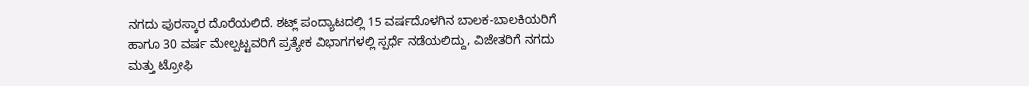ನಗದು ಪುರಸ್ಕಾರ ದೊರೆಯಲಿದೆ. ಶಟ್ಲ್ ಪಂದ್ಯಾಟದಲ್ಲಿ 15 ವರ್ಷದೊಳಗಿನ ಬಾಲಕ-ಬಾಲಕಿಯರಿಗೆ ಹಾಗೂ 30 ವರ್ಷ ಮೇಲ್ಪಟ್ಟವರಿಗೆ ಪ್ರತ್ಯೇಕ ವಿಭಾಗಗಳಲ್ಲಿ ಸ್ಪರ್ಧೆ ನಡೆಯಲಿದ್ದು, ವಿಜೇತರಿಗೆ ನಗದು ಮತ್ತು ಟ್ರೋಫಿ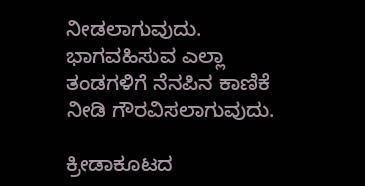ನೀಡಲಾಗುವುದು. ಭಾಗವಹಿಸುವ ಎಲ್ಲಾ ತಂಡಗಳಿಗೆ ನೆನಪಿನ ಕಾಣಿಕೆ ನೀಡಿ ಗೌರವಿಸಲಾಗುವುದು.

ಕ್ರೀಡಾಕೂಟದ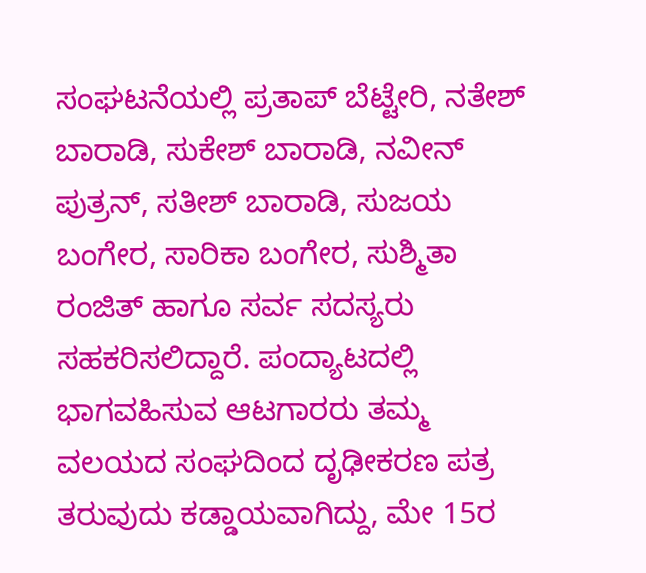ಸಂಘಟನೆಯಲ್ಲಿ ಪ್ರತಾಪ್ ಬೆಟ್ಟೇರಿ, ನತೇಶ್ ಬಾರಾಡಿ, ಸುಕೇಶ್ ಬಾರಾಡಿ, ನವೀನ್ ಪುತ್ರನ್, ಸತೀಶ್ ಬಾರಾಡಿ, ಸುಜಯ ಬಂಗೇರ, ಸಾರಿಕಾ ಬಂಗೇರ, ಸುಶ್ಮಿತಾ ರಂಜಿತ್ ಹಾಗೂ ಸರ್ವ ಸದಸ್ಯರು ಸಹಕರಿಸಲಿದ್ದಾರೆ. ಪಂದ್ಯಾಟದಲ್ಲಿ ಭಾಗವಹಿಸುವ ಆಟಗಾರರು ತಮ್ಮ ವಲಯದ ಸಂಘದಿಂದ ದೃಢೀಕರಣ ಪತ್ರ ತರುವುದು ಕಡ್ಡಾಯವಾಗಿದ್ದು, ಮೇ 15ರ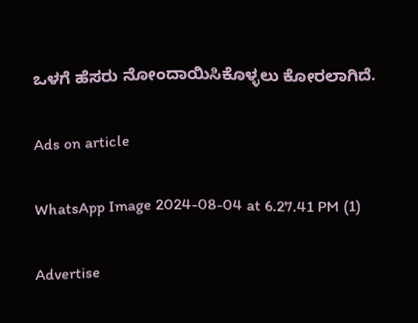ಒಳಗೆ ಹೆಸರು ನೋಂದಾಯಿಸಿಕೊಳ್ಳಲು ಕೋರಲಾಗಿದೆ.

Ads on article

WhatsApp Image 2024-08-04 at 6.27.41 PM (1)

Advertise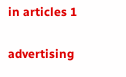in articles 1

advertising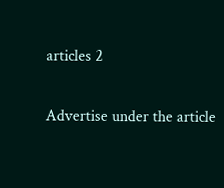articles 2

Advertise under the article